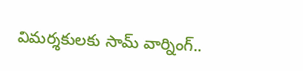విమర్శకులకు సామ్ వార్నింగ్..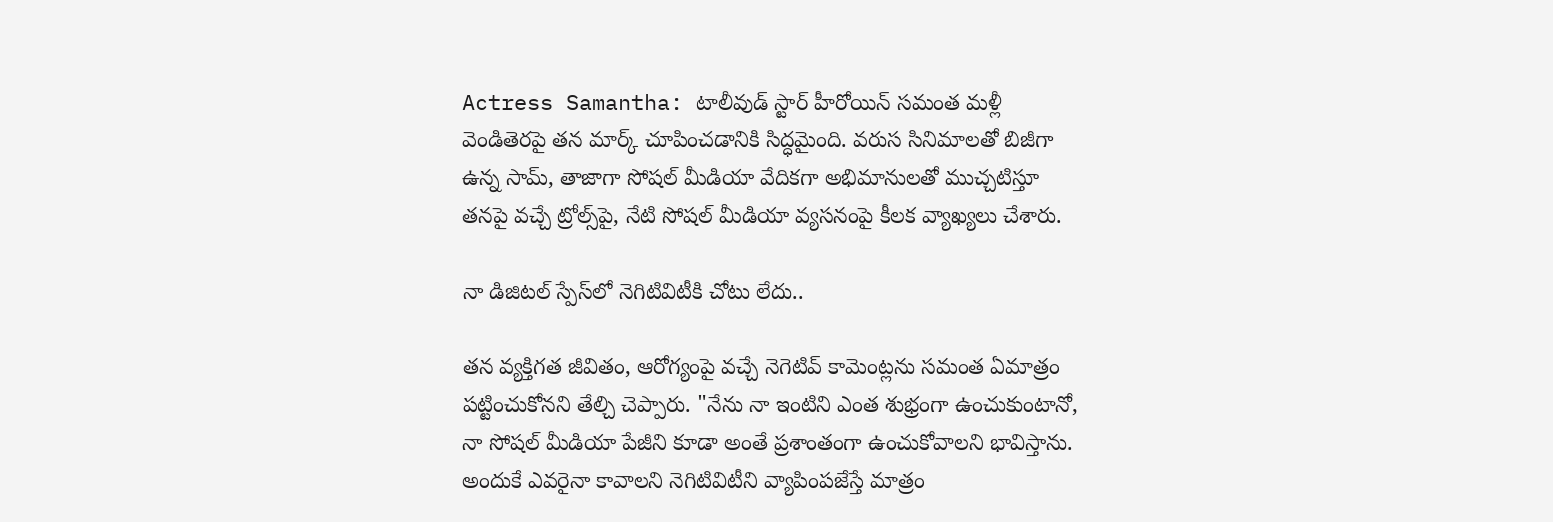Actress Samantha: టాలీవుడ్ స్టార్ హీరోయిన్ సమంత మళ్లీ వెండితెరపై తన మార్క్ చూపించడానికి సిద్ధమైంది. వరుస సినిమాలతో బిజీగా ఉన్న సామ్, తాజాగా సోషల్ మీడియా వేదికగా అభిమానులతో ముచ్చటిస్తూ తనపై వచ్చే ట్రోల్స్‌పై, నేటి సోషల్ మీడియా వ్యసనంపై కీలక వ్యాఖ్యలు చేశారు.

నా డిజిటల్ స్పేస్‌లో నెగిటివిటీకి చోటు లేదు..

తన వ్యక్తిగత జీవితం, ఆరోగ్యంపై వచ్చే నెగెటివ్ కామెంట్లను సమంత ఏమాత్రం పట్టించుకోనని తేల్చి చెప్పారు. "నేను నా ఇంటిని ఎంత శుభ్రంగా ఉంచుకుంటానో, నా సోషల్ మీడియా పేజీని కూడా అంతే ప్రశాంతంగా ఉంచుకోవాలని భావిస్తాను. అందుకే ఎవరైనా కావాలని నెగిటివిటీని వ్యాపింపజేస్తే మాత్రం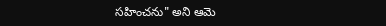సహించను" అని ఆమె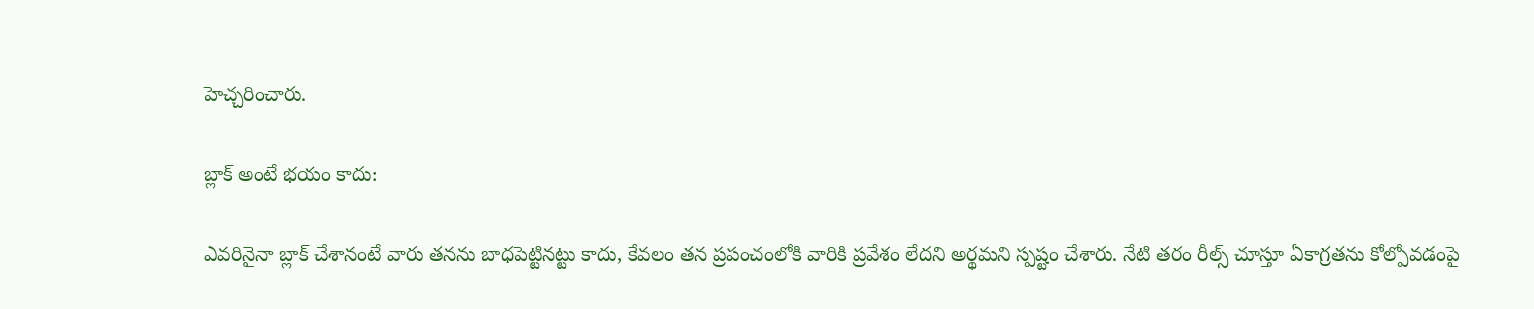హెచ్చరించారు.

బ్లాక్ అంటే భయం కాదు:

ఎవరినైనా బ్లాక్ చేశానంటే వారు తనను బాధపెట్టినట్టు కాదు, కేవలం తన ప్రపంచంలోకి వారికి ప్రవేశం లేదని అర్థమని స్పష్టం చేశారు. నేటి తరం రీల్స్ చూస్తూ ఏకాగ్రతను కోల్పోవడంపై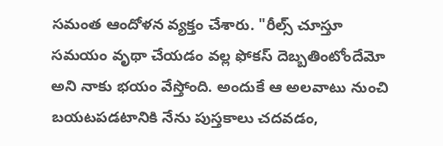సమంత ఆందోళన వ్యక్తం చేశారు. "రీల్స్ చూస్తూ సమయం వృథా చేయడం వల్ల ఫోకస్ దెబ్బతింటోందేమో అని నాకు భయం వేస్తోంది. అందుకే ఆ అలవాటు నుంచి బయటపడటానికి నేను పుస్తకాలు చదవడం,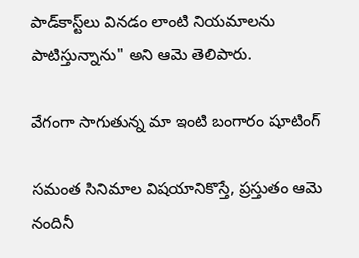పాడ్‌కాస్ట్‌లు వినడం లాంటి నియమాలను పాటిస్తున్నాను" అని ఆమె తెలిపారు.

వేగంగా సాగుతున్న మా ఇంటి బంగారం షూటింగ్

సమంత సినిమాల విషయానికొస్తే, ప్రస్తుతం ఆమె నందినీ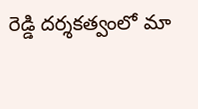రెడ్డి దర్శకత్వంలో మా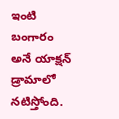ఇంటి బంగారం అనే యాక్షన్ డ్రామాలో నటిస్తోంది.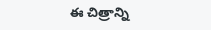ఈ చిత్రాన్ని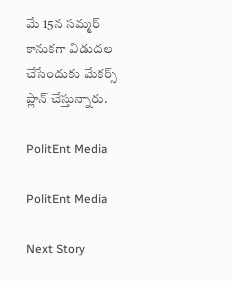మే 15న సమ్మర్ కానుకగా విడుదల చేసేందుకు మేకర్స్ ప్లాన్ చేస్తున్నారు.

PolitEnt Media

PolitEnt Media

Next Story